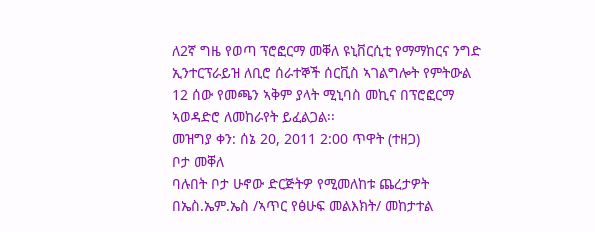ለ2ኛ ግዜ የወጣ ፕሮፎርማ መቐለ ዩኒቨርሲቲ የማማከርና ንግድ ኢንተርፕራይዝ ለቢሮ ሰራተኞች ሰርቪስ ኣገልግሎት የምትውል 12 ሰው የመጫን ኣቅም ያላት ሚኒባስ መኪና በፕሮፎርማ ኣወዳድሮ ለመከራየት ይፈልጋል፡፡
መዝግያ ቀን: ሰኔ 20, 2011 2:00 ጥዋት (ተዘጋ)
ቦታ መቐለ
ባሉበት ቦታ ሁኖው ድርጅትዎ የሚመለከቱ ጨረታዎት በኤስ.ኤም.ኤስ /ኣጥር የፅሁፍ መልእክት/ መከታተል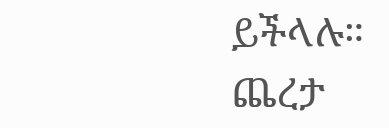ይችላሉ።
ጨረታ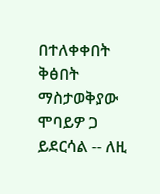በተለቀቀበት ቅፅበት ማስታወቅያው ሞባይዎ ጋ ይደርሳል -- ለዚ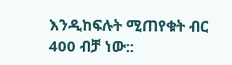እንዲከፍሉት ሚጠየቁት ብር 400 ብቻ ነው::